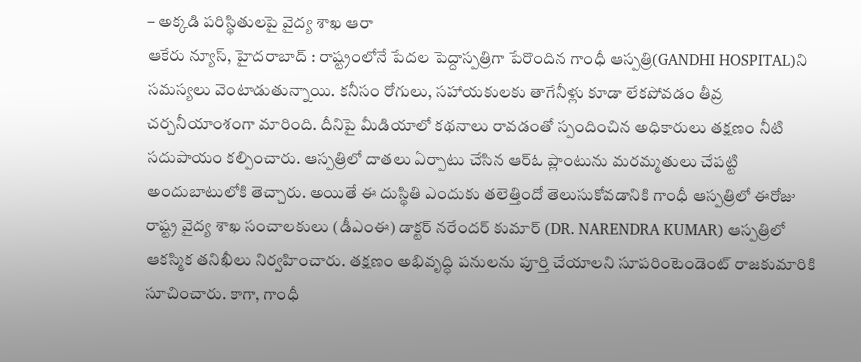– అక్కడి పరిస్థితులపై వైద్య శాఖ ఆరా
ఆకేరు న్యూస్, హైదరాబాద్ : రాష్ట్రంలోనే పేదల పెద్దాస్పత్రిగా పేరొందిన గాంధీ ఆస్పత్రి(GANDHI HOSPITAL)ని సమస్యలు వెంటాడుతున్నాయి. కనీసం రోగులు, సహాయకులకు తాగేనీళ్లు కూడా లేకపోవడం తీవ్ర చర్చనీయాంశంగా మారింది. దీనిపై మీడియాలో కథనాలు రావడంతో స్పందించిన అధికారులు తక్షణం నీటి సదుపాయం కల్పించారు. ఆస్పత్రిలో దాతలు ఏర్పాటు చేసిన ఆర్ఓ ప్లాంటును మరమ్మతులు చేపట్టి అందుబాటులోకి తెచ్చారు. అయితే ఈ దుస్థితి ఎందుకు తలెత్తిందో తెలుసుకోవడానికి గాంధీ ఆస్పత్రిలో ఈరోజు రాష్ట్ర వైద్య శాఖ సంచాలకులు (డీఎంఈ) డాక్టర్ నరేందర్ కుమార్ (DR. NARENDRA KUMAR) ఆస్పత్రిలో ఆకస్మిక తనిఖీలు నిర్వహించారు. తక్షణం అభివృద్ధి పనులను పూర్తి చేయాలని సూపరింటెండెంట్ రాజకుమారికి సూచించారు. కాగా, గాంధీ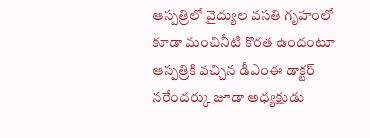ఆస్పత్రిలో వైద్యుల వసతి గృహంలో కూడా మంచినీటి కొరత ఉందంటూ ఆస్పత్రికి వచ్చిన డీఎంఈ డాక్టర్ నరేందర్కు జూడా అధ్యక్షుడు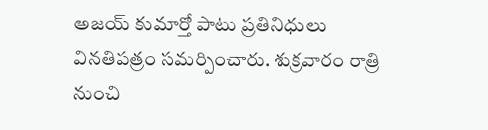అజయ్ కుమార్తో పాటు ప్రతినిధులు వినతిపత్రం సమర్పించారు. శుక్రవారం రాత్రి నుంచి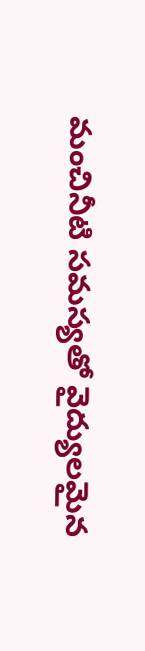మంచినీటి సమస్యతో వైద్యులమైన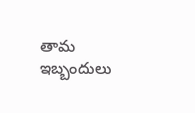తామ ఇబ్బందులు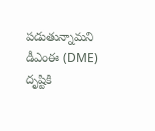పడుతున్నామని డీఎంఈ (DME) దృష్టికి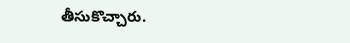తీసుకొచ్చారు.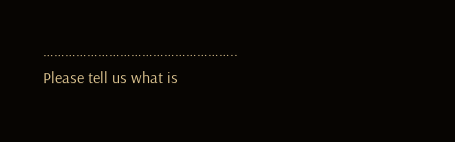……………………………………………..
Please tell us what is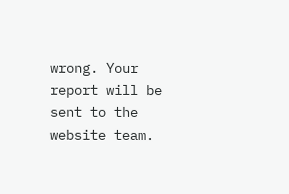wrong. Your report will be sent to the website team.